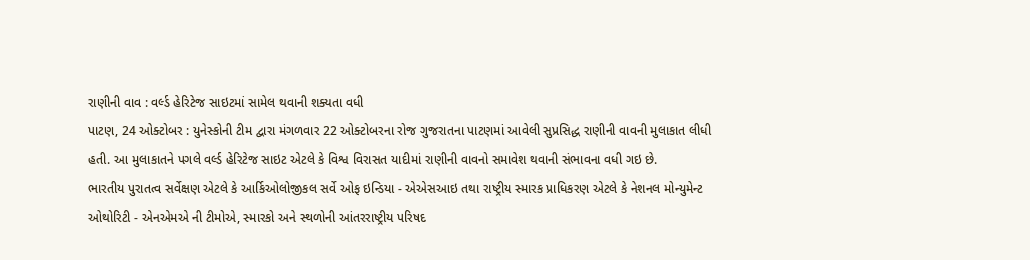રાણીની વાવ : વર્લ્ડ હેરિટેજ સાઇટમાં સામેલ થવાની શક્યતા વધી
પાટણ, 24 ઓક્ટોબર : યુનેસ્કોની ટીમ દ્વારા મંગળવાર 22 ઓક્ટોબરના રોજ ગુજરાતના પાટણમાં આવેલી સુપ્રસિદ્ધ રાણીની વાવની મુલાકાત લીધી હતી. આ મુલાકાતને પગલે વર્લ્ડ હેરિટેજ સાઇટ એટલે કે વિશ્વ વિરાસત યાદીમાં રાણીની વાવનો સમાવેશ થવાની સંભાવના વધી ગઇ છે.
ભારતીય પુરાતત્વ સર્વેક્ષણ એટલે કે આર્કિઓલોજીકલ સર્વે ઓફ ઇન્ડિયા - એએસઆઇ તથા રાષ્ટ્રીય સ્મારક પ્રાધિકરણ એટલે કે નેશનલ મોન્યુમેન્ટ ઓથોરિટી - એનએમએ ની ટીમોએ, સ્મારકો અને સ્થળોની આંતરરાષ્ટ્રીય પરિષદ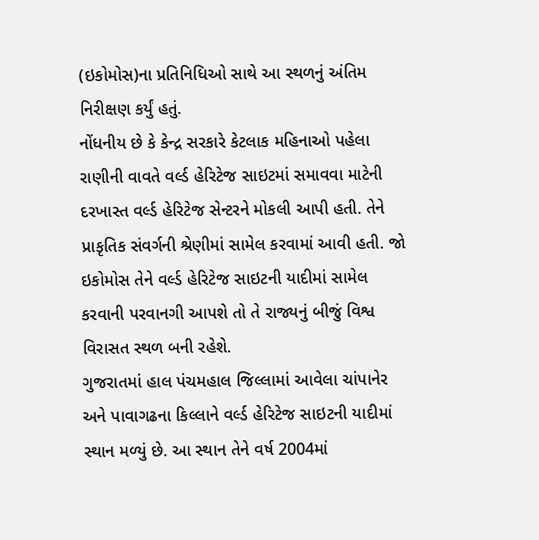(ઇકોમોસ)ના પ્રતિનિધિઓ સાથે આ સ્થળનું અંતિમ નિરીક્ષણ કર્યું હતું.
નોંધનીય છે કે કેન્દ્ર સરકારે કેટલાક મહિનાઓ પહેલા રાણીની વાવતે વર્લ્ડ હેરિટેજ સાઇટમાં સમાવવા માટેની દરખાસ્ત વર્લ્ડ હેરિટેજ સેન્ટરને મોકલી આપી હતી. તેને પ્રાકૃતિક સંવર્ગની શ્રેણીમાં સામેલ કરવામાં આવી હતી. જો ઇકોમોસ તેને વર્લ્ડ હેરિટેજ સાઇટની યાદીમાં સામેલ કરવાની પરવાનગી આપશે તો તે રાજ્યનું બીજું વિશ્વ વિરાસત સ્થળ બની રહેશે.
ગુજરાતમાં હાલ પંચમહાલ જિલ્લામાં આવેલા ચાંપાનેર અને પાવાગઢના કિલ્લાને વર્લ્ડ હેરિટેજ સાઇટની યાદીમાં સ્થાન મળ્યું છે. આ સ્થાન તેને વર્ષ 2004માં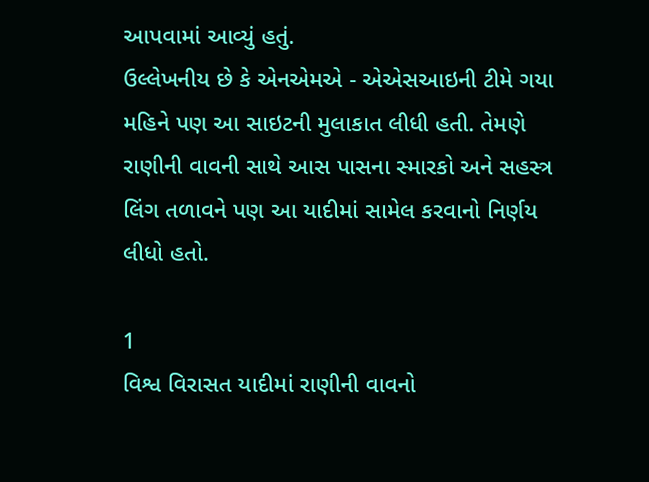આપવામાં આવ્યું હતું.
ઉલ્લેખનીય છે કે એનએમએ - એએસઆઇની ટીમે ગયા મહિને પણ આ સાઇટની મુલાકાત લીધી હતી. તેમણે રાણીની વાવની સાથે આસ પાસના સ્મારકો અને સહસ્ત્ર લિંગ તળાવને પણ આ યાદીમાં સામેલ કરવાનો નિર્ણય લીધો હતો.

1
વિશ્વ વિરાસત યાદીમાં રાણીની વાવનો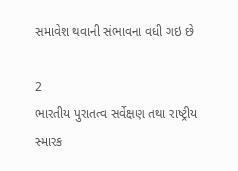સમાવેશ થવાની સંભાવના વધી ગઇ છે

2
ભારતીય પુરાતત્વ સર્વેક્ષણ તથા રાષ્ટ્રીય સ્મારક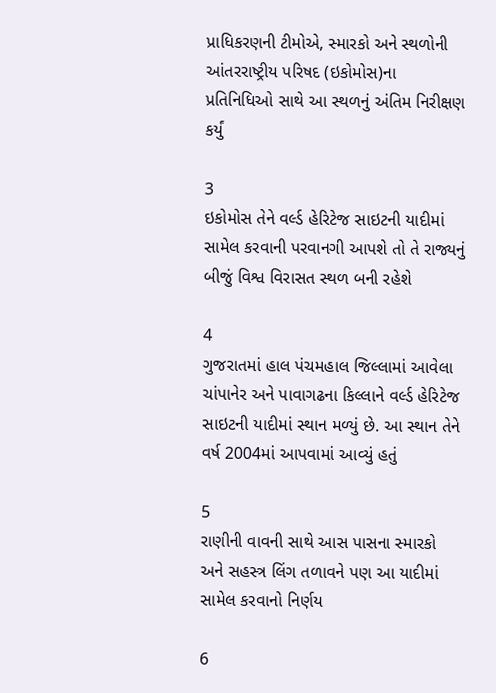પ્રાધિકરણની ટીમોએ, સ્મારકો અને સ્થળોની આંતરરાષ્ટ્રીય પરિષદ (ઇકોમોસ)ના પ્રતિનિધિઓ સાથે આ સ્થળનું અંતિમ નિરીક્ષણ કર્યું

3
ઇકોમોસ તેને વર્લ્ડ હેરિટેજ સાઇટની યાદીમાં સામેલ કરવાની પરવાનગી આપશે તો તે રાજ્યનું બીજું વિશ્વ વિરાસત સ્થળ બની રહેશે

4
ગુજરાતમાં હાલ પંચમહાલ જિલ્લામાં આવેલા ચાંપાનેર અને પાવાગઢના કિલ્લાને વર્લ્ડ હેરિટેજ સાઇટની યાદીમાં સ્થાન મળ્યું છે. આ સ્થાન તેને વર્ષ 2004માં આપવામાં આવ્યું હતું

5
રાણીની વાવની સાથે આસ પાસના સ્મારકો અને સહસ્ત્ર લિંગ તળાવને પણ આ યાદીમાં સામેલ કરવાનો નિર્ણય

6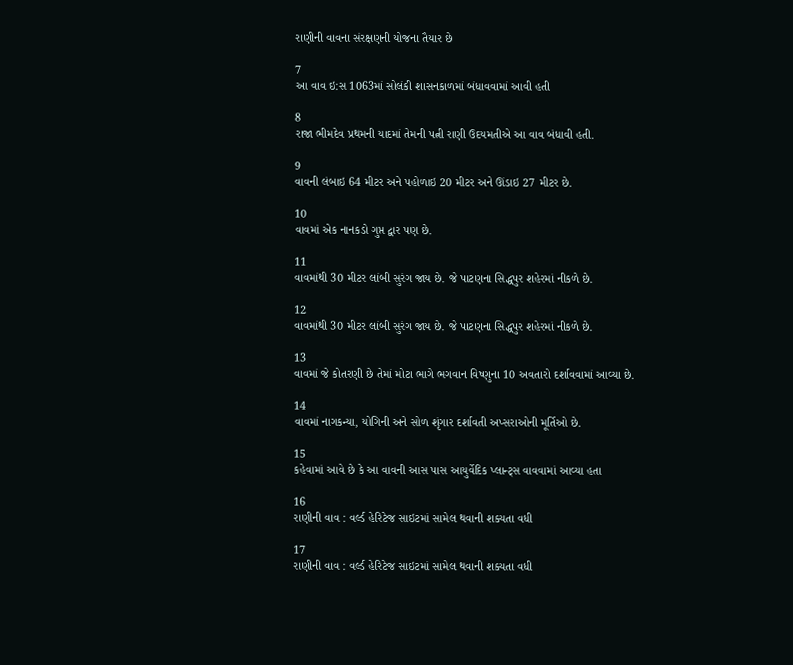રાણીની વાવના સંરક્ષણની યોજના તૈયાર છે

7
આ વાવ ઇ:સ 1063માં સોલંકી શાસનકાળમાં બંધાવવામાં આવી હતી

8
રાજા ભીમદેવ પ્રથમની યાદમાં તેમની પત્ની રાણી ઉદયમતીએ આ વાવ બંધાવી હતી.

9
વાવની લંબાઇ 64 મીટર અને પહોળાઇ 20 મીટર અને ઊંડાઇ 27 મીટર છે.

10
વાવમાં એક નાનકડો ગુપ્ત દ્વાર પણ છે.

11
વાવમાંથી 30 મીટર લાંબી સુરંગ જાય છે. જે પાટણના સિદ્ધપુર શહેરમાં નીકળે છે.

12
વાવમાંથી 30 મીટર લાંબી સુરંગ જાય છે. જે પાટણના સિદ્ધપુર શહેરમાં નીકળે છે.

13
વાવમાં જે કોતરણી છે તેમાં મોટા ભાગે ભગવાન વિષ્ણુના 10 અવતારો દર્શાવવામાં આવ્યા છે.

14
વાવમાં નાગકન્યા, યોગિની અને સોળ શૃંગાર દર્શાવતી અપ્સરાઓની મૂર્તિઓ છે.

15
કહેવામાં આવે છે કે આ વાવની આસ પાસ આયુર્વેદિક પ્લાન્ટ્સ વાવવામાં આવ્યા હતા

16
રાણીની વાવ : વર્લ્ડ હેરિટેજ સાઇટમાં સામેલ થવાની શક્યતા વધી

17
રાણીની વાવ : વર્લ્ડ હેરિટેજ સાઇટમાં સામેલ થવાની શક્યતા વધી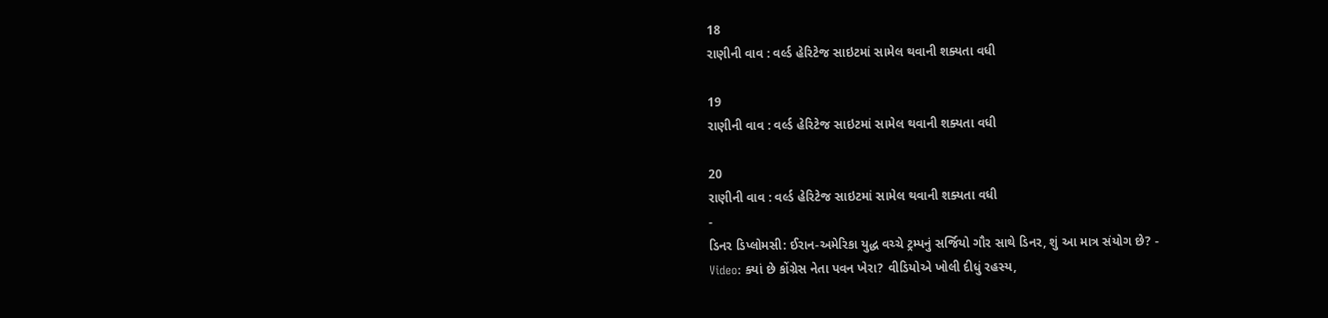18
રાણીની વાવ : વર્લ્ડ હેરિટેજ સાઇટમાં સામેલ થવાની શક્યતા વધી

19
રાણીની વાવ : વર્લ્ડ હેરિટેજ સાઇટમાં સામેલ થવાની શક્યતા વધી

20
રાણીની વાવ : વર્લ્ડ હેરિટેજ સાઇટમાં સામેલ થવાની શક્યતા વધી
-
ડિનર ડિપ્લોમસી: ઈરાન-અમેરિકા યુદ્ધ વચ્ચે ટ્રમ્પનું સર્જિયો ગૌર સાથે ડિનર, શું આ માત્ર સંયોગ છે? -
Video: ક્યાં છે કોંગ્રેસ નેતા પવન ખેરા? વીડિયોએ ખોલી દીધું રહસ્ય,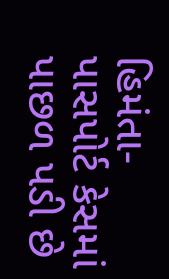હિમંતા-પાસપોર્ટ કેસમાં પાછળ પડી છે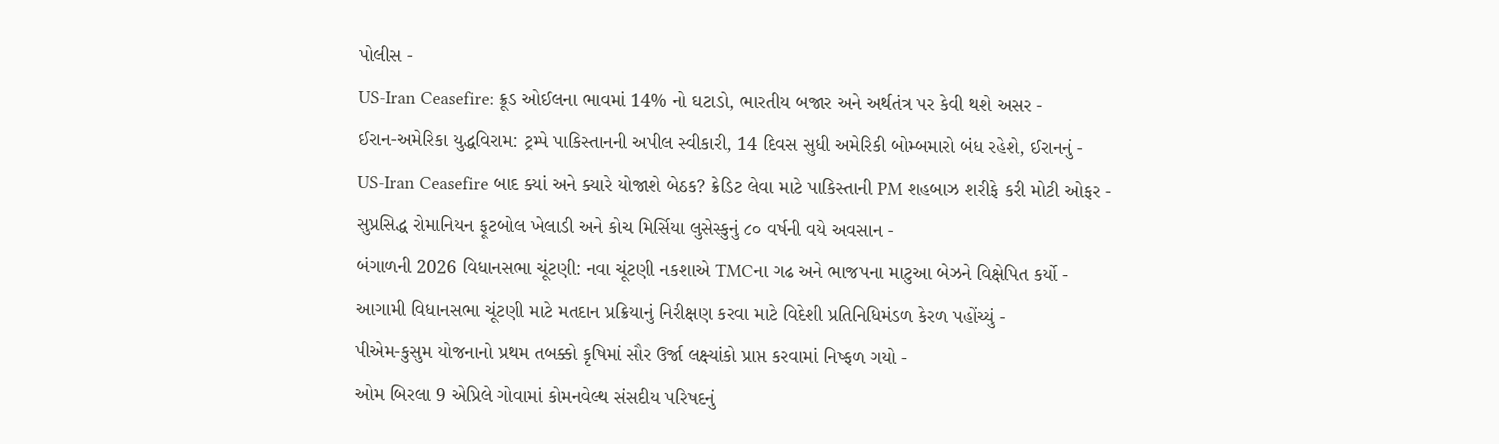પોલીસ -
US-Iran Ceasefire: ક્રૂડ ઓઈલના ભાવમાં 14% નો ઘટાડો, ભારતીય બજાર અને અર્થતંત્ર પર કેવી થશે અસર -
ઈરાન-અમેરિકા યુદ્ધવિરામ: ટ્રમ્પે પાકિસ્તાનની અપીલ સ્વીકારી, 14 દિવસ સુધી અમેરિકી બોમ્બમારો બંધ રહેશે, ઈરાનનું -
US-Iran Ceasefire બાદ ક્યાં અને ક્યારે યોજાશે બેઠક? ક્રેડિટ લેવા માટે પાકિસ્તાની PM શહબાઝ શરીફે કરી મોટી ઓફર -
સુપ્રસિદ્ધ રોમાનિયન ફૂટબોલ ખેલાડી અને કોચ મિર્સિયા લુસેસ્કુનું ૮૦ વર્ષની વયે અવસાન -
બંગાળની 2026 વિધાનસભા ચૂંટણી: નવા ચૂંટણી નકશાએ TMCના ગઢ અને ભાજપના માટુઆ બેઝને વિક્ષેપિત કર્યો -
આગામી વિધાનસભા ચૂંટણી માટે મતદાન પ્રક્રિયાનું નિરીક્ષણ કરવા માટે વિદેશી પ્રતિનિધિમંડળ કેરળ પહોંચ્યું -
પીએમ-કુસુમ યોજનાનો પ્રથમ તબક્કો કૃષિમાં સૌર ઉર્જા લક્ષ્યાંકો પ્રાપ્ત કરવામાં નિષ્ફળ ગયો -
ઓમ બિરલા 9 એપ્રિલે ગોવામાં કોમનવેલ્થ સંસદીય પરિષદનું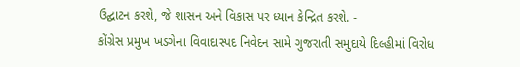ઉદ્ઘાટન કરશે, જે શાસન અને વિકાસ પર ધ્યાન કેન્દ્રિત કરશે. -
કોંગ્રેસ પ્રમુખ ખડગેના વિવાદાસ્પદ નિવેદન સામે ગુજરાતી સમુદાયે દિલ્હીમાં વિરોધ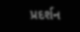પ્રદર્શન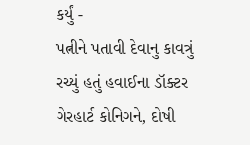કર્યું -
પત્નીને પતાવી દેવાનુ કાવત્રું રચ્યું હતું હવાઈના ડૉક્ટર ગેરહાર્ટ કોનિગને, દોષી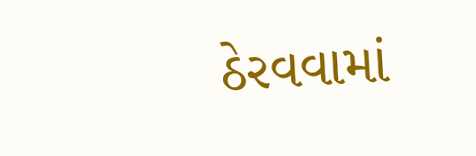ઠેરવવામાં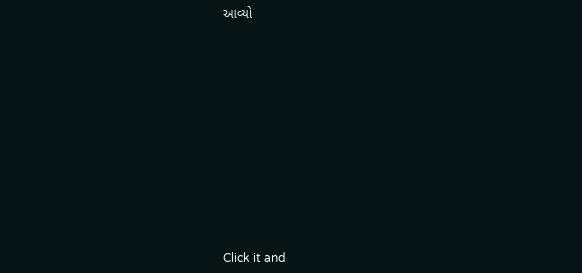આવ્યો












Click it and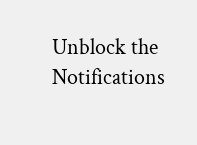Unblock the Notifications